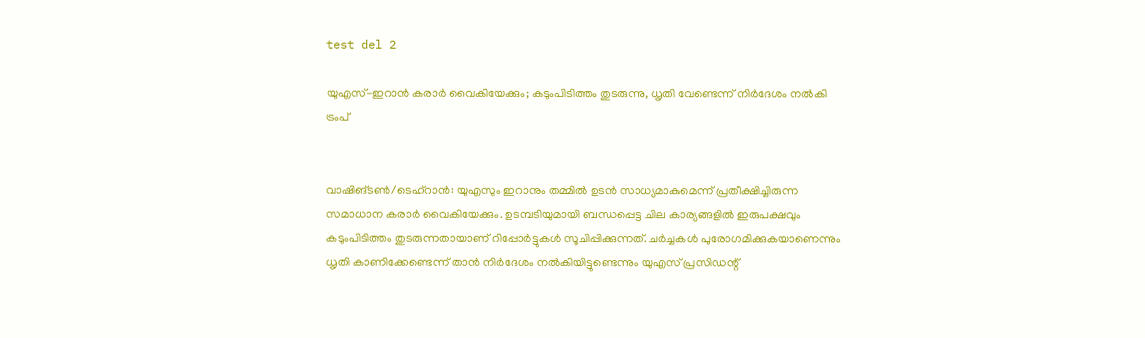test del 2

യുഎസ്-ഇറാൻ കരാർ വൈകിയേക്കും; കടുംപിടിത്തം തുടരുന്നു, ധൃതി വേണ്ടെന്ന് നിർദേശം നൽകി ട്രംപ്


വാഷിങ്ടൺ/ടെഹ്‌റാൻ: യുഎസും ഇറാനും തമ്മിൽ ഉടൻ സാധ്യമാകുമെന്ന് പ്രതീക്ഷിച്ചിരുന്ന സമാധാന കരാർ വൈകിയേക്കും. ഉടമ്പടിയുമായി ബന്ധപ്പെട്ട ചില കാര്യങ്ങളിൽ ഇരുപക്ഷവും കടുംപിടിത്തം തുടരുന്നതായാണ് റിപ്പോർട്ടുകൾ സൂചിപ്പിക്കുന്നത്. ചർച്ചകൾ പുരോഗമിക്കുകയാണെന്നും ധൃതി കാണിക്കേണ്ടെന്ന് താൻ നിർദേശം നൽകിയിട്ടുണ്ടെന്നും യുഎസ് പ്രസിഡന്റ്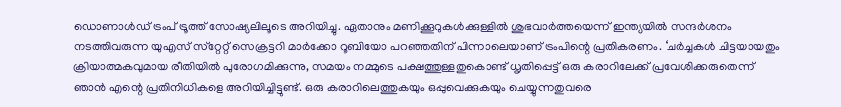ഡൊണാൾഡ് ട്രംപ് ട്രൂത്ത് സോഷ്യലിലൂടെ അറിയിച്ചു. ഏതാനും മണിക്കൂറുകൾക്കുള്ളിൽ ശുഭവാർത്തയെന്ന് ഇന്ത്യയിൽ സന്ദർശനം നടത്തിവരുന്ന യുഎസ് സ്‌റ്റേറ്റ് സെക്രട്ടറി മാർക്കോ റൂബിയോ പറഞ്ഞതിന് പിന്നാലെയാണ് ട്രംപിന്റെ പ്രതികരണം. ‘ചർച്ചകൾ ചിട്ടയായതും ക്രിയാത്മകവുമായ രീതിയിൽ പുരോഗമിക്കുന്നു, സമയം നമ്മുടെ പക്ഷത്തുള്ളതുകൊണ്ട് ധൃതിപ്പെട്ട് ഒരു കരാറിലേക്ക് പ്രവേശിക്കരുതെന്ന് ഞാൻ എന്റെ പ്രതിനിധികളെ അറിയിച്ചിട്ടുണ്ട്. ഒരു കരാറിലെത്തുകയും ഒപ്പുവെക്കുകയും ചെയ്യുന്നതുവരെ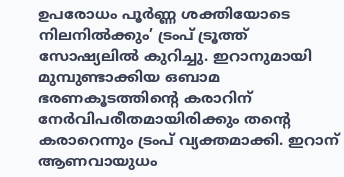ഉപരോധം പൂർണ്ണ ശക്തിയോടെ നിലനിൽക്കും’ ട്രംപ് ട്രൂത്ത് സോഷ്യലിൽ കുറിച്ചു. ഇറാനുമായി മുമ്പുണ്ടാക്കിയ ഒബാമ ഭരണകൂടത്തിന്റെ കരാറിന് നേർവിപരീതമായിരിക്കും തന്റെ കരാറെന്നും ട്രംപ് വ്യക്തമാക്കി. ഇറാന് ആണവായുധം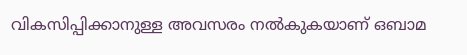വികസിപ്പിക്കാനുള്ള അവസരം നൽകുകയാണ് ഒബാമ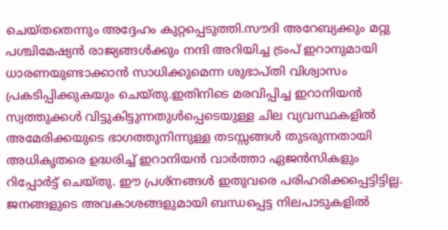ചെയ്തതെന്നും അദ്ദേഹം കുറ്റപ്പെടുത്തി.സൗദി അറേബ്യക്കും മറ്റു പശ്ചിമേഷ്യൻ രാജ്യങ്ങൾക്കും നന്ദി അറിയിച്ച ട്രംപ് ഇറാനുമായി ധാരണയുണ്ടാക്കാൻ സാധിക്കുമെന്ന ശുഭാപ്തി വിശ്വാസം പ്രകടിപ്പിക്കുകയും ചെയ്തു.ഇതിനിടെ മരവിപ്പിച്ച ഇറാനിയൻ സ്വത്തുക്കൾ വിട്ടുകിട്ടുന്നതുൾപ്പെടെയുള്ള ചില വ്യവസ്ഥകളിൽ അമേരിക്കയുടെ ഭാഗത്തുനിന്നുള്ള തടസ്സങ്ങൾ തുടരുന്നതായി അധികൃതരെ ഉദ്ധരിച്ച് ഇറാനിയൻ വാർത്താ ഏജൻസികളും റിപ്പോർട്ട് ചെയ്തു. ഈ പ്രശ്‌നങ്ങൾ ഇതുവരെ പരിഹരിക്കപ്പെട്ടിട്ടില്ല. ജനങ്ങളുടെ അവകാശങ്ങളുമായി ബന്ധപ്പെട്ട നിലപാടുകളിൽ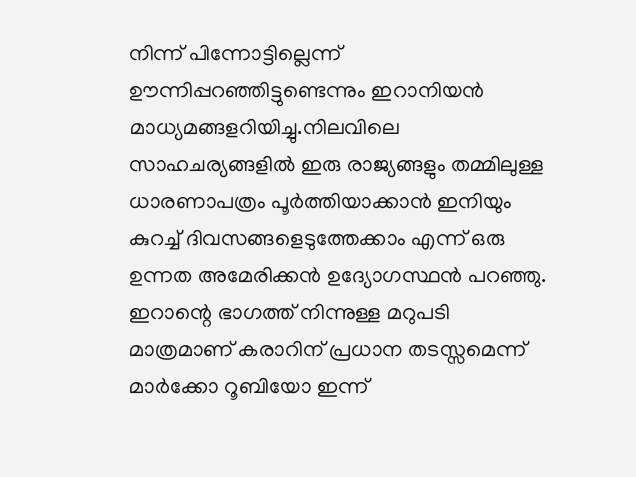നിന്ന് പിന്നോട്ടില്ലെന്ന് ഊന്നിപ്പറഞ്ഞിട്ടുണ്ടെന്നും ഇറാനിയൻ മാധ്യമങ്ങളറിയിച്ചു.നിലവിലെ സാഹചര്യങ്ങളിൽ ഇരു രാജ്യങ്ങളും തമ്മിലുള്ള ധാരണാപത്രം പൂർത്തിയാക്കാൻ ഇനിയും കുറച്ച് ദിവസങ്ങളെടുത്തേക്കാം എന്ന് ഒരു ഉന്നത അമേരിക്കൻ ഉദ്യോഗസ്ഥൻ പറഞ്ഞു. ഇറാന്റെ ഭാഗത്ത് നിന്നുള്ള മറുപടി മാത്രമാണ് കരാറിന് പ്രധാന തടസ്സമെന്ന് മാർക്കോ റൂബിയോ ഇന്ന്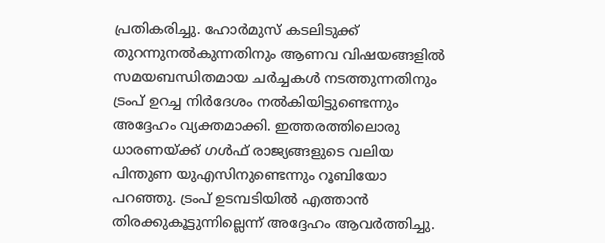പ്രതികരിച്ചു. ഹോർമുസ് കടലിടുക്ക് തുറന്നുനൽകുന്നതിനും ആണവ വിഷയങ്ങളിൽ സമയബന്ധിതമായ ചർച്ചകൾ നടത്തുന്നതിനും ട്രംപ് ഉറച്ച നിർദേശം നൽകിയിട്ടുണ്ടെന്നും അദ്ദേഹം വ്യക്തമാക്കി. ഇത്തരത്തിലൊരു ധാരണയ്ക്ക് ഗൾഫ് രാജ്യങ്ങളുടെ വലിയ പിന്തുണ യുഎസിനുണ്ടെന്നും റൂബിയോ പറഞ്ഞു. ട്രംപ് ഉടമ്പടിയിൽ എത്താൻ തിരക്കുകൂട്ടുന്നില്ലെന്ന് അദ്ദേഹം ആവർത്തിച്ചു.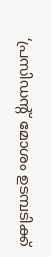‘പ്രസിഡന്റ് മോശം ഉടമ്പടിക്ക്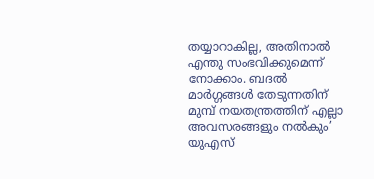തയ്യാറാകില്ല, അതിനാൽ എന്തു സംഭവിക്കുമെന്ന് നോക്കാം. ബദൽ മാർഗ്ഗങ്ങൾ തേടുന്നതിന് മുമ്പ് നയതന്ത്രത്തിന് എല്ലാ അവസരങ്ങളും നൽകും’ യുഎസ്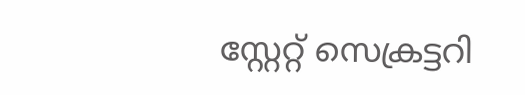സ്റ്റേറ്റ് സെക്രട്ടറി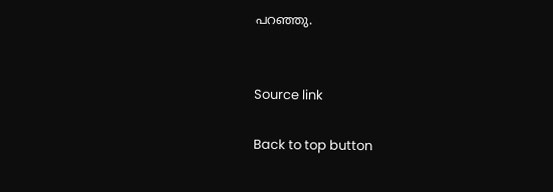പറഞ്ഞു.


Source link

Back to top button